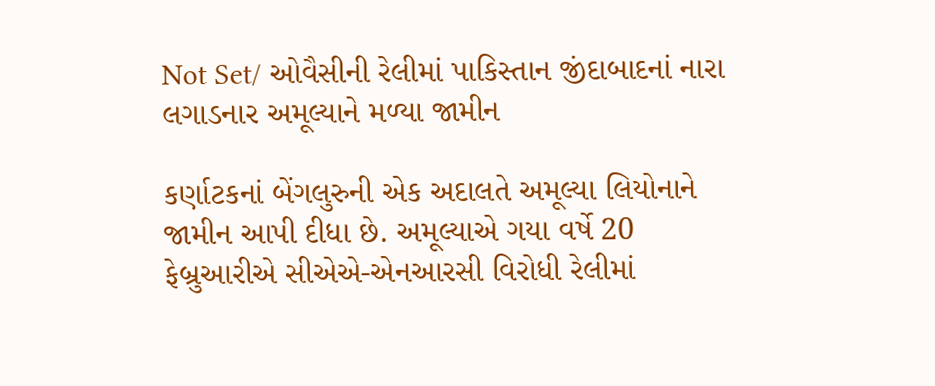Not Set/ ઓવૈસીની રેલીમાં પાકિસ્તાન જીંદાબાદનાં નારા લગાડનાર અમૂલ્યાને મળ્યા જામીન

કર્ણાટકનાં બેંગલુરુની એક અદાલતે અમૂલ્યા લિયોનાને જામીન આપી દીધા છે. અમૂલ્યાએ ગયા વર્ષે 20 ફેબ્રુઆરીએ સીએએ-એનઆરસી વિરોધી રેલીમાં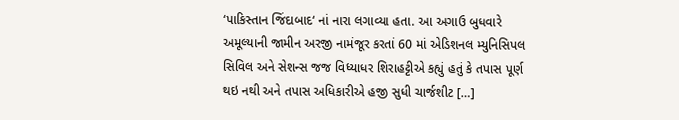‘પાકિસ્તાન જિંદાબાદ‘ નાં નારા લગાવ્યા હતા. આ અગાઉ બુધવારે અમૂલ્યાની જામીન અરજી નામંજૂર કરતાં 60 માં એડિશનલ મ્યુનિસિપલ સિવિલ અને સેશન્સ જજ વિધ્યાધર શિરાહટ્ટીએ કહ્યું હતું કે તપાસ પૂર્ણ થઇ નથી અને તપાસ અધિકારીએ હજી સુધી ચાર્જશીટ […]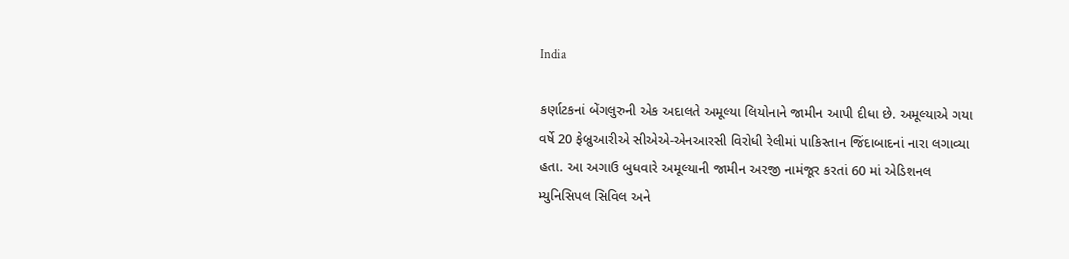India

કર્ણાટકનાં બેંગલુરુની એક અદાલતે અમૂલ્યા લિયોનાને જામીન આપી દીધા છે. અમૂલ્યાએ ગયા વર્ષે 20 ફેબ્રુઆરીએ સીએએ-એનઆરસી વિરોધી રેલીમાં પાકિસ્તાન જિંદાબાદનાં નારા લગાવ્યા હતા. આ અગાઉ બુધવારે અમૂલ્યાની જામીન અરજી નામંજૂર કરતાં 60 માં એડિશનલ મ્યુનિસિપલ સિવિલ અને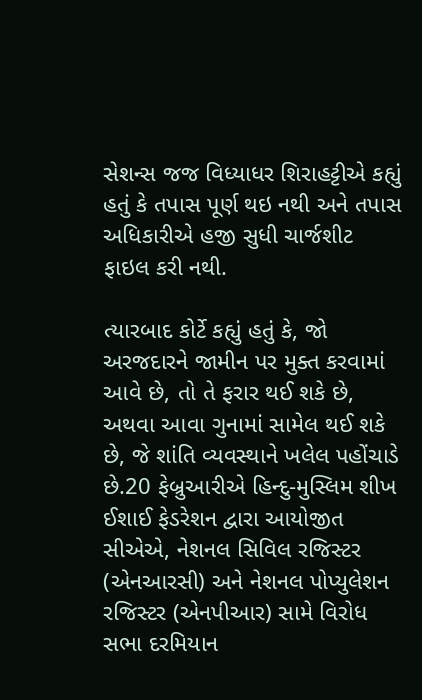સેશન્સ જજ વિધ્યાધર શિરાહટ્ટીએ કહ્યું હતું કે તપાસ પૂર્ણ થઇ નથી અને તપાસ અધિકારીએ હજી સુધી ચાર્જશીટ ફાઇલ કરી નથી.

ત્યારબાદ કોર્ટે કહ્યું હતું કે, જો અરજદારને જામીન પર મુક્ત કરવામાં આવે છે, તો તે ફરાર થઈ શકે છે, અથવા આવા ગુનામાં સામેલ થઈ શકે છે, જે શાંતિ વ્યવસ્થાને ખલેલ પહોંચાડે છે.20 ફેબ્રુઆરીએ હિન્દુ-મુસ્લિમ શીખ ઈશાઈ ફેડરેશન દ્વારા આયોજીત સીએએ, નેશનલ સિવિલ રજિસ્ટર (એનઆરસી) અને નેશનલ પોપ્યુલેશન રજિસ્ટર (એનપીઆર) સામે વિરોધ સભા દરમિયાન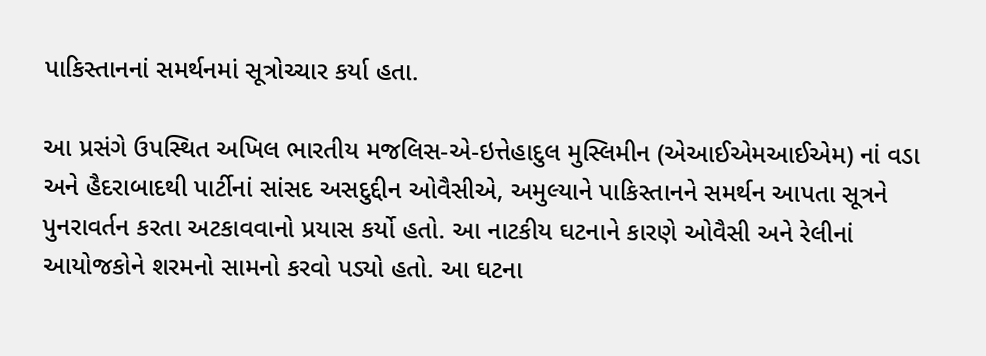પાકિસ્તાનનાં સમર્થનમાં સૂત્રોચ્ચાર કર્યા હતા.

આ પ્રસંગે ઉપસ્થિત અખિલ ભારતીય મજલિસ-એ-ઇત્તેહાદુલ મુસ્લિમીન (એઆઈએમઆઈએમ) નાં વડા અને હૈદરાબાદથી પાર્ટીનાં સાંસદ અસદુદ્દીન ઓવૈસીએ, અમુલ્યાને પાકિસ્તાનને સમર્થન આપતા સૂત્રને પુનરાવર્તન કરતા અટકાવવાનો પ્રયાસ કર્યો હતો. આ નાટકીય ઘટનાને કારણે ઓવૈસી અને રેલીનાં આયોજકોને શરમનો સામનો કરવો પડ્યો હતો. આ ઘટના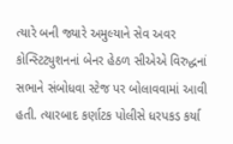ત્યારે બની જ્યારે અમુલ્યાને સેવ અવર કોન્સ્ટિટ્યુશનનાં બેનર હેઠળ સીએએ વિરુદ્ધનાં સભાને સંબોધવા સ્ટેજ પર બોલાવવામાં આવી હતી. ત્યારબાદ કર્ણાટક પોલીસે ધરપકડ કર્યા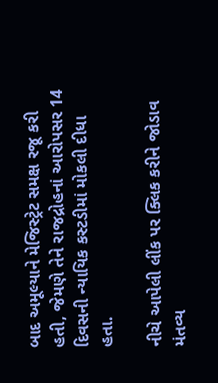બાદ અમૂલ્યાને મેજિસ્ટ્રેટ સમક્ષ રજૂ કરી હતી, જેમણે તેને રાજદ્રોહનાં આરોપસર 14 દિવસની ન્યાયિક કસ્ટડીમાં મોકલી દીધા હતા.

નીચે આપેલી લીંક પર ક્લિક કરીને જોડાવ મંતવ્ય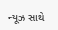ન્યૂઝ સાથે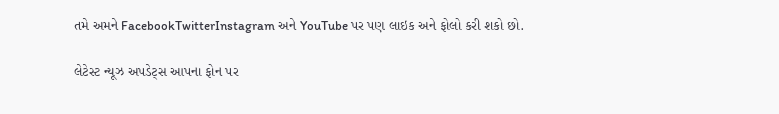તમે અમને FacebookTwitterInstagram અને YouTube પર પણ લાઇક અને ફોલો કરી શકો છો.

લેટેસ્ટ ન્યૂઝ અપડેટ્સ આપના ફોન પર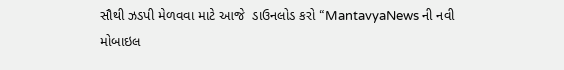સૌથી ઝડપી મેળવવા માટે આજે  ડાઉનલોડ કરો “MantavyaNews ની નવી મોબાઇલ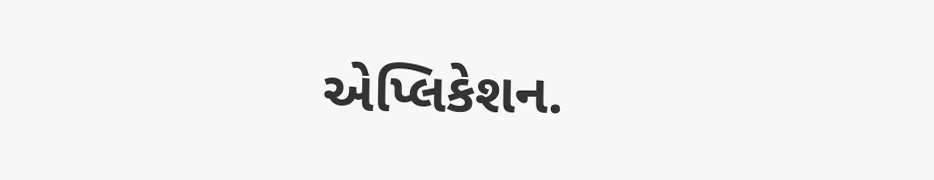એપ્લિકેશન.